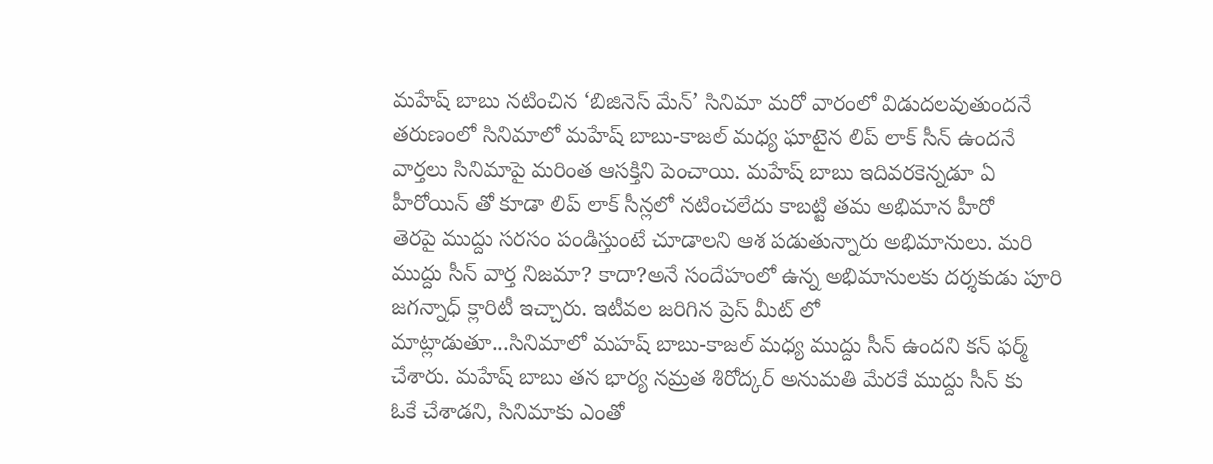మహేష్ బాబు నటించిన ‘బిజినెస్ మేన్’ సినిమా మరో వారంలో విడుదలవుతుందనే
తరుణంలో సినిమాలో మహేష్ బాబు-కాజల్ మధ్య ఘాటైన లిప్ లాక్ సీన్ ఉందనే
వార్తలు సినిమాపై మరింత ఆసక్తిని పెంచాయి. మహేష్ బాబు ఇదివరకెన్నడూ ఏ
హీరోయిన్ తో కూడా లిప్ లాక్ సీన్లలో నటించలేదు కాబట్టి తమ అభిమాన హీరో
తెరపై ముద్దు సరసం పండిస్తుంటే చూడాలని ఆశ పడుతున్నారు అభిమానులు. మరి
ముద్దు సీన్ వార్త నిజమా? కాదా?అనే సందేహంలో ఉన్న అభిమానులకు దర్శకుడు పూరి
జగన్నాధ్ క్లారిటీ ఇచ్చారు. ఇటీవల జరిగిన ప్రెస్ మీట్ లో
మాట్లాడుతూ...సినిమాలో మహష్ బాబు-కాజల్ మధ్య ముద్దు సీన్ ఉందని కన్ ఫర్మ్
చేశారు. మహేష్ బాబు తన భార్య నమ్రత శిరోద్కర్ అనుమతి మేరకే ముద్దు సీన్ కు
ఓకే చేశాడని, సినిమాకు ఎంతో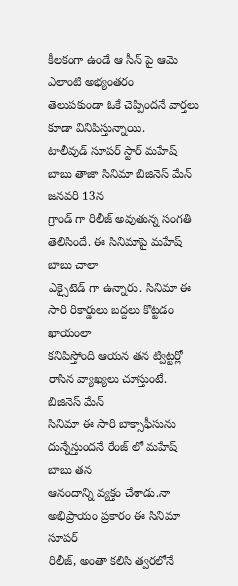కీలకంగా ఉండే ఆ సీన్ పై ఆమె ఎలాంటి అభ్యంతరం
తెలుపకుండా ఓకే చెప్పిందనే వార్తలు కూడా వినిపిస్తున్నాయి.
టాలీవుడ్ సూపర్ స్టార్ మహేష్ బాబు తాజా సినిమా బిజినెస్ మేన్ జనవరి 13న
గ్రాండ్ గా రిలీజ్ అవుతున్న సంగతి తెలిసిందే. ఈ సినిమాపై మహేష్ బాబు చాలా
ఎక్సైటెడ్ గా ఉన్నారు. సినిమా ఈ సారి రికార్డులు బద్దలు కొట్టడం ఖాయంలా
కనిపిస్తోంది ఆయన తన ట్విట్టర్లో రాసిన వ్యాఖ్యలు చూస్తుంటే. బిజినెస్ మేన్
సినిమా ఈ సారి బాక్సాఫీసును దున్నేస్తుందనే రేంజ్ లో మహేష్ బాబు తన
ఆనందాన్ని వ్యక్తం చేశాడు.నా అభిప్రాయం ప్రకారం ఈ సినిమా సూపర్
రిలీజ్, అంతా కలిసి త్వరలోనే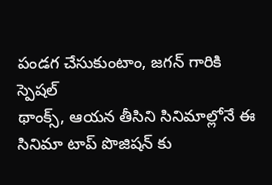పండగ చేసుకుంటాం, జగన్ గారికి స్పెషల్
థాంక్స్, ఆయన తీసిని సినిమాల్లోనే ఈ సినిమా టాప్ పొజిషన్ కు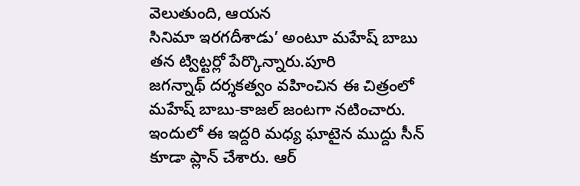వెలుతుంది, ఆయన
సినిమా ఇరగదీశాడు’ అంటూ మహేష్ బాబు తన ట్విట్టర్లో పేర్కొన్నారు.పూరి
జగన్నాథ్ దర్శకత్వం వహించిన ఈ చిత్రంలో మహేష్ బాబు-కాజల్ జంటగా నటించారు.
ఇందులో ఈ ఇద్దరి మధ్య ఘాటైన ముద్దు సీన్ కూడా ప్లాన్ చేశారు. ఆర్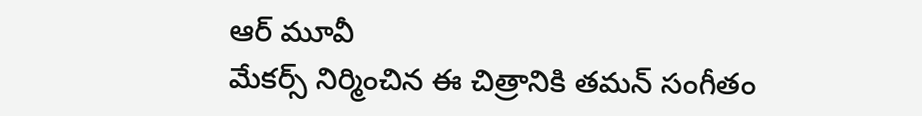ఆర్ మూవీ
మేకర్స్ నిర్మించిన ఈ చిత్రానికి తమన్ సంగీతం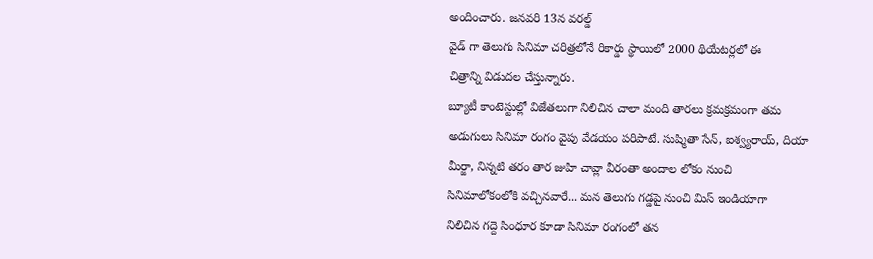అందించారు. జనవరి 13న వరల్డ్
వైడ్ గా తెలుగు సినిమా చరిత్రలోనే రికార్డు స్థాయిలో 2000 థియేటర్లలో ఈ
చిత్రాన్ని విడుదల చేస్తున్నారు.
బ్యూటీ కాంటెస్టుల్లో విజేతలుగా నిలిచిన చాలా మంది తారలు క్రమక్రమంగా తమ
అడుగులు సినిమా రంగం వైపు వేడయం పరిపాటే. సుష్మితా సేన్, ఐశ్వ్యరాయ్, దియా
మీర్జా, నిన్నటి తరం తార జుహి చావ్లా వీరంతా అందాల లోకం నుంచి
సినిమాలోకంలోకి వచ్చినవారే... మన తెలుగు గడ్డపై నుంచి మిస్ ఇండియాగా
నిలిచిన గద్దె సింధూర కూడా సినిమా రంగంలో తన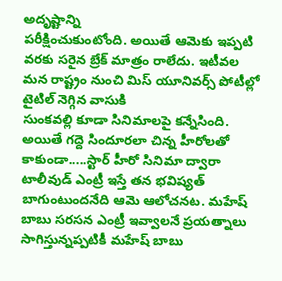అదృష్టాన్ని
పరీక్షించుకుంటోంది. అయితే ఆమెకు ఇప్పటి వరకు సరైన బ్రేక్ మాత్రం రాలేదు. ఇటీవల
మన రాష్ట్రం నుంచి మిస్ యూనివర్స్ పోటీల్లో టైటిల్ నెగ్గిన వాసుకి
సుంకవల్లి కూడా సినిమాలపై కన్నేసింది. అయితే గద్దె సిందూరలా చిన్న హీరోలతో
కాకుండా.....స్టార్ హీరో సినిమా ద్వారా టాలీవుడ్ ఎంట్రీ ఇస్తే తన భవిష్యత్
బాగుంటుందనేది ఆమె ఆలోచనట. మహేష్ బాబు సరసన ఎంట్రీ ఇవ్వాలనే ప్రయత్నాలు
సాగిస్తున్నప్పటికీ మహేష్ బాబు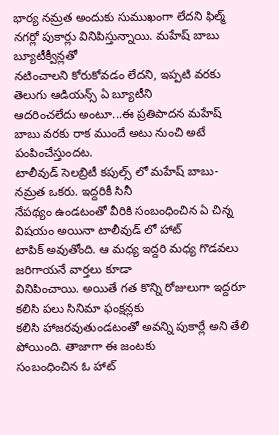భార్య నమ్రత అందుకు సుముఖంగా లేదని ఫిల్మ్
నగర్లో పుకార్లు వినిపిస్తున్నాయి. మహేష్ బాబు బ్యూటీక్వీన్లతో
నటించాలని కోరుకోవడం లేదని, ఇప్పటి వరకు తెలుగు ఆడియన్స్ ఏ బ్యూటీని
ఆదరించలేదు అంటూ...ఈ ప్రతిపాదన మహేష్ బాబు వరకు రాక ముందే అటు నుంచి అటే
పంపించేస్తుందట.
టాలీవుడ్ సెలబ్రిటీ కపుల్స్ లో మహేష్ బాబు-నమ్రత ఒకరు. ఇద్దరికీ సినీ
నేపథ్యం ఉండటంతో వీరికి సంబంధించిన ఏ చిన్న విషయం అయినా టాలీవుడ్ లో హాట్
టాపిక్ అవుతోంది. ఆ మధ్య ఇద్దరి మధ్య గొడవలు జరిగాయనే వార్తలు కూడా
వినిపించాయి. అయితే గత కొన్ని రోజులుగా ఇద్దరూ కలిసి పలు సినిమా ఫంక్షన్లకు
కలిసి హాజరవుతుండటంతో అవన్ని పుకార్లే అని తేలి పోయింది. తాజాగా ఈ జంటకు
సంబంధించిన ఓ హాట్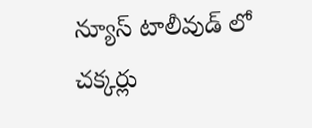న్యూస్ టాలీవుడ్ లో చక్కర్లు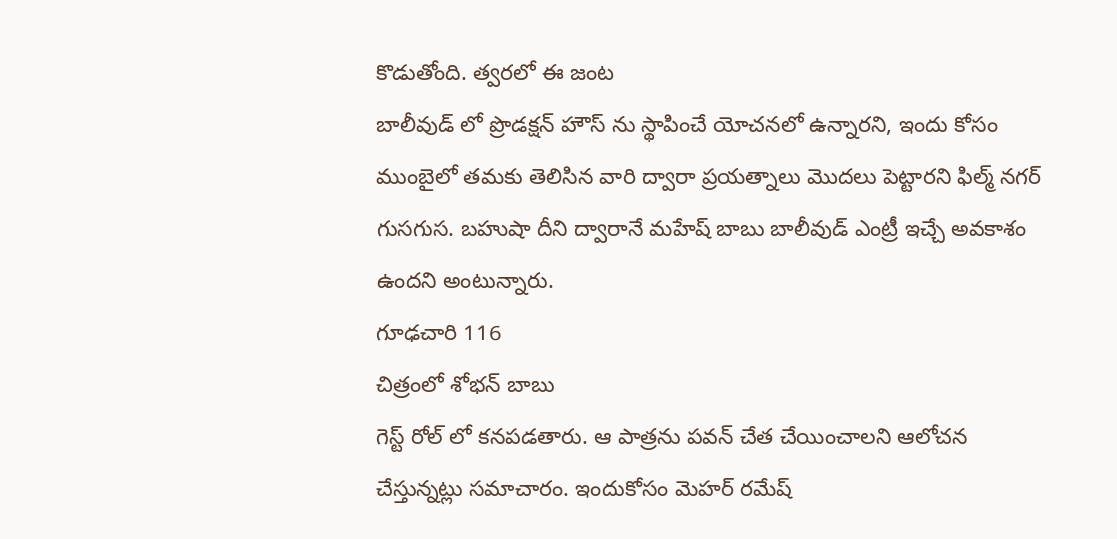కొడుతోంది. త్వరలో ఈ జంట
బాలీవుడ్ లో ప్రొడక్షన్ హౌస్ ను స్థాపించే యోచనలో ఉన్నారని, ఇందు కోసం
ముంబైలో తమకు తెలిసిన వారి ద్వారా ప్రయత్నాలు మొదలు పెట్టారని ఫిల్మ్ నగర్
గుసగుస. బహుషా దీని ద్వారానే మహేష్ బాబు బాలీవుడ్ ఎంట్రీ ఇచ్చే అవకాశం
ఉందని అంటున్నారు.
గూఢచారి 116
చిత్రంలో శోభన్ బాబు
గెస్ట్ రోల్ లో కనపడతారు. ఆ పాత్రను పవన్ చేత చేయించాలని ఆలోచన
చేస్తున్నట్లు సమాచారం. ఇందుకోసం మెహర్ రమేష్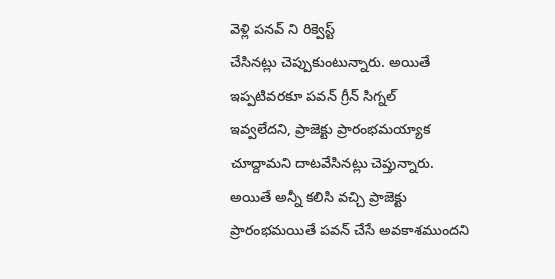వెళ్లి పనవ్ ని రిక్వెస్ట్
చేసినట్లు చెప్పుకుంటున్నారు. అయితే ఇప్పటివరకూ పవన్ గ్రీన్ సిగ్నల్
ఇవ్వలేదని, ప్రాజెక్టు ప్రారంభమయ్యాక చూద్దామని దాటవేసినట్లు చెప్తున్నారు.
అయితే అన్నీ కలిసి వచ్చి ప్రాజెక్టు ప్రారంభమయితే పవన్ చేసే అవకాశముందని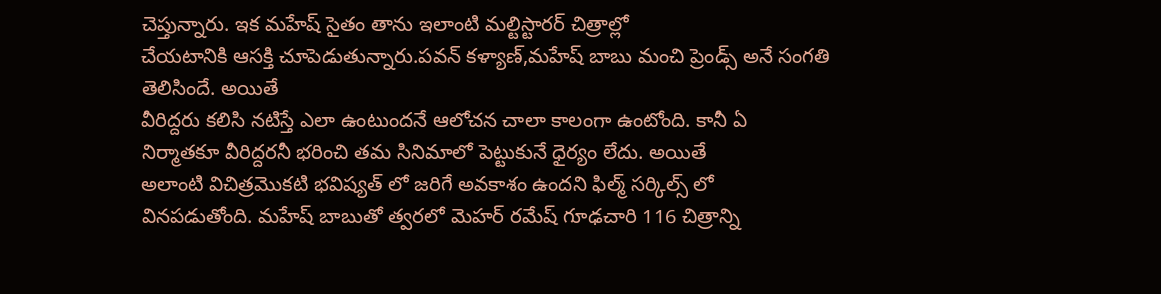చెప్తున్నారు. ఇక మహేష్ సైతం తాను ఇలాంటి మల్టిస్టారర్ చిత్రాల్లో
చేయటానికి ఆసక్తి చూపెడుతున్నారు.పవన్ కళ్యాణ్,మహేష్ బాబు మంచి ప్రెండ్స్ అనే సంగతి తెలిసిందే. అయితే
వీరిద్దరు కలిసి నటిస్తే ఎలా ఉంటుందనే ఆలోచన చాలా కాలంగా ఉంటోంది. కానీ ఏ
నిర్మాతకూ వీరిద్దరనీ భరించి తమ సినిమాలో పెట్టుకునే ధైర్యం లేదు. అయితే
అలాంటి విచిత్రమొకటి భవిష్యత్ లో జరిగే అవకాశం ఉందని ఫిల్మ్ సర్కిల్స్ లో
వినపడుతోంది. మహేష్ బాబుతో త్వరలో మెహర్ రమేష్ గూఢచారి 116 చిత్రాన్ని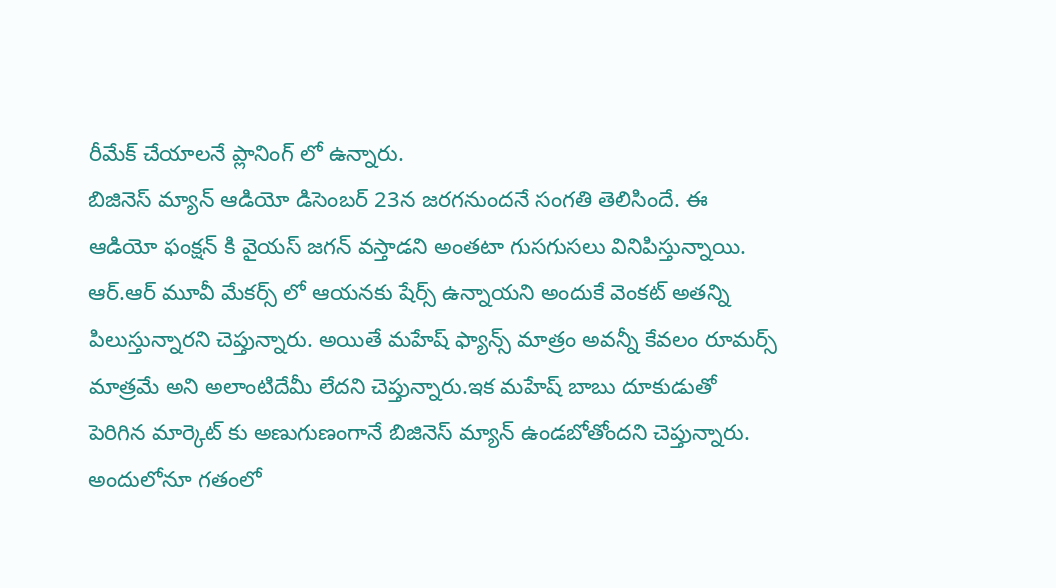రీమేక్ చేయాలనే ప్లానింగ్ లో ఉన్నారు.
బిజినెస్ మ్యాన్ ఆడియో డిసెంబర్ 23న జరగనుందనే సంగతి తెలిసిందే. ఈ ఆడియో ఫంక్షన్ కి వైయస్ జగన్ వస్తాడని అంతటా గుసగుసలు వినిపిస్తున్నాయి. ఆర్.ఆర్ మూవీ మేకర్స్ లో ఆయనకు షేర్స్ ఉన్నాయని అందుకే వెంకట్ అతన్ని పిలుస్తున్నారని చెప్తున్నారు. అయితే మహేష్ ఫ్యాన్స్ మాత్రం అవన్నీ కేవలం రూమర్స్ మాత్రమే అని అలాంటిదేమీ లేదని చెప్తున్నారు.ఇక మహేష్ బాబు దూకుడుతో పెరిగిన మార్కెట్ కు అణుగుణంగానే బిజినెస్ మ్యాన్ ఉండబోతోందని చెప్తున్నారు. అందులోనూ గతంలో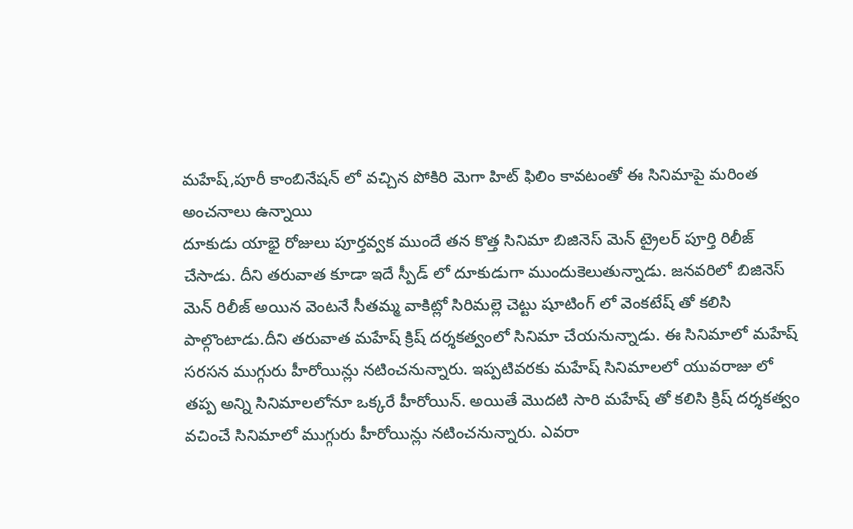మహేష్,పూరీ కాంబినేషన్ లో వచ్చిన పోకిరి మెగా హిట్ ఫిలిం కావటంతో ఈ సినిమాపై మరింత అంచనాలు ఉన్నాయి
దూకుడు యాభై రోజులు పూర్తవ్వక ముందే తన కొత్త సినిమా బిజినెస్ మెన్ ట్రైలర్ పూర్తి రిలీజ్ చేసాడు. దీని తరువాత కూడా ఇదే స్పీడ్ లో దూకుడుగా ముందుకెలుతున్నాడు. జనవరిలో బిజినెస్ మెన్ రిలీజ్ అయిన వెంటనే సీతమ్మ వాకిట్లో సిరిమల్లె చెట్టు షూటింగ్ లో వెంకటేష్ తో కలిసి పాల్గొంటాడు.దీని తరువాత మహేష్ క్రిష్ దర్శకత్వంలో సినిమా చేయనున్నాడు. ఈ సినిమాలో మహేష్ సరసన ముగ్గురు హీరోయిన్లు నటించనున్నారు. ఇప్పటివరకు మహేష్ సినిమాలలో యువరాజు లో తప్ప అన్ని సినిమాలలోనూ ఒక్కరే హీరోయిన్. అయితే మొదటి సారి మహేష్ తో కలిసి క్రిష్ దర్శకత్వం వచించే సినిమాలో ముగ్గురు హీరోయిన్లు నటించనున్నారు. ఎవరా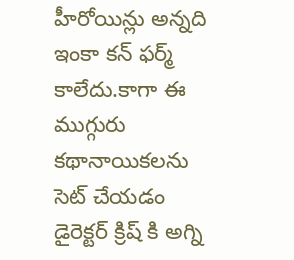హీరోయిన్లు అన్నది ఇంకా కన్ ఫర్మ్ కాలేదు.కాగా ఈ ముగ్గురు కథానాయికలను సెట్ చేయడం డైరెక్టర్ క్రిష్ కి అగ్ని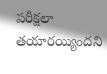పరీక్షలా తయారయ్యిందని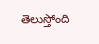తెలుస్తోంది